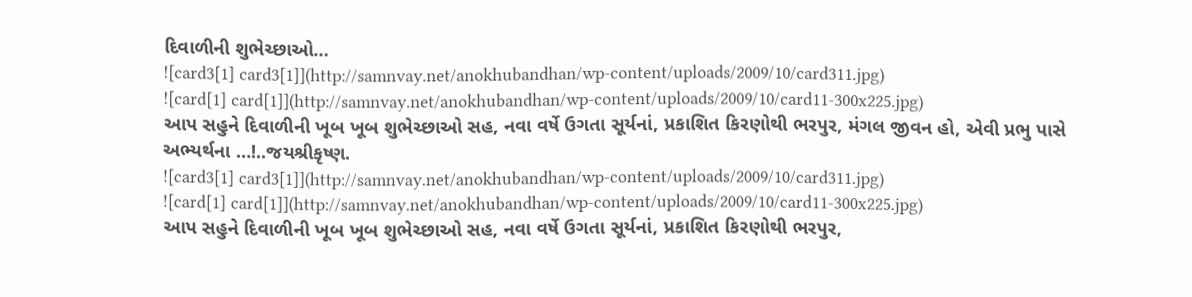દિવાળીની શુભેચ્છાઓ…
![card3[1] card3[1]](http://samnvay.net/anokhubandhan/wp-content/uploads/2009/10/card311.jpg)
![card[1] card[1]](http://samnvay.net/anokhubandhan/wp-content/uploads/2009/10/card11-300x225.jpg)
આપ સહુને દિવાળીની ખૂબ ખૂબ શુભેચ્છાઓ સહ, નવા વર્ષે ઉગતા સૂર્યનાં, પ્રકાશિત કિરણોથી ભરપુર, મંગલ જીવન હો, એવી પ્રભુ પાસે અભ્યર્થના …!..જયશ્રીકૃષ્ણ.
![card3[1] card3[1]](http://samnvay.net/anokhubandhan/wp-content/uploads/2009/10/card311.jpg)
![card[1] card[1]](http://samnvay.net/anokhubandhan/wp-content/uploads/2009/10/card11-300x225.jpg)
આપ સહુને દિવાળીની ખૂબ ખૂબ શુભેચ્છાઓ સહ, નવા વર્ષે ઉગતા સૂર્યનાં, પ્રકાશિત કિરણોથી ભરપુર,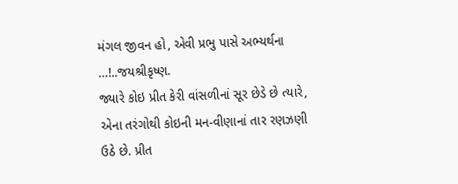મંગલ જીવન હો, એવી પ્રભુ પાસે અભ્યર્થના …!..જયશ્રીકૃષ્ણ.
જ્યારે કોઇ પ્રીત કેરી વાંસળીનાં સૂર છેડે છે ત્યારે, એના તરંગોથી કોઇની મન-વીણાનાં તાર રણઝણી ઉઠે છે. પ્રીત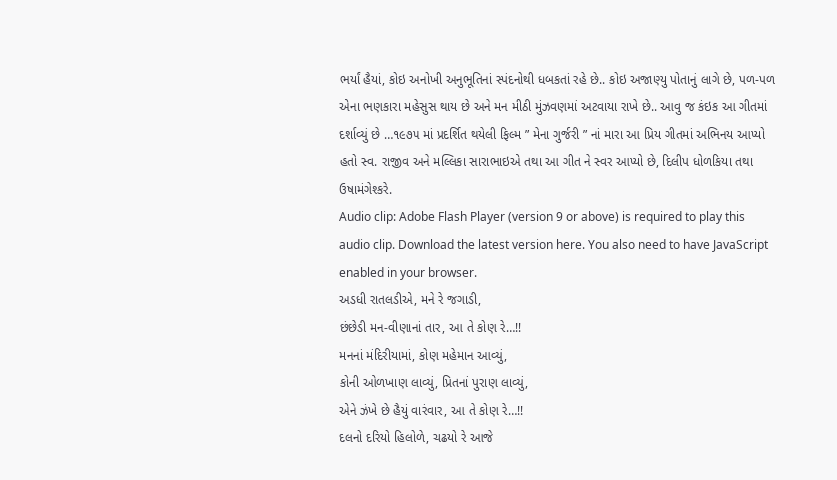ભર્યાં હૈયાં, કોઇ અનોખી અનુભૂતિનાં સ્પંદનોથી ધબકતાં રહે છે.. કોઇ અજાણ્યુ પોતાનું લાગે છે, પળ-પળ એના ભણકારા મહેસુસ થાય છે અને મન મીઠી મુંઝવણમાં અટવાયા રાખે છે.. આવુ જ કંઇક આ ગીતમાં દર્શાવ્યું છે …૧૯૭૫ માં પ્રદર્શિત થયેલી ફિલ્મ ” મેના ગુર્જરી ” નાં મારા આ પ્રિય ગીતમાં અભિનય આપ્યો હતો સ્વ. રાજીવ અને મલ્લિકા સારાભાઇએ તથા આ ગીત ને સ્વર આપ્યો છે, દિલીપ ધોળકિયા તથા ઉષામંગેશ્કરે.
Audio clip: Adobe Flash Player (version 9 or above) is required to play this audio clip. Download the latest version here. You also need to have JavaScript enabled in your browser.
અડધી રાતલડીએ, મને રે જગાડી,
છંછેડી મન-વીણાનાં તાર, આ તે કોણ રે…!!
મનનાં મંદિરીયામાં, કોણ મહેમાન આવ્યું,
કોની ઓળખાણ લાવ્યું, પ્રિતનાં પુરાણ લાવ્યું,
એને ઝંખે છે હૈયું વારંવાર, આ તે કોણ રે…!!
દલનો દરિયો હિલોળે, ચઢયો રે આજે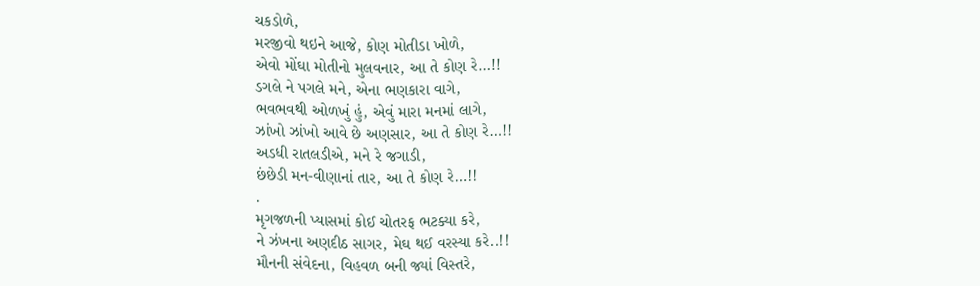ચકડોળે,
મરજીવો થઇને આજે, કોણ મોતીડા ખોળે,
એવો મોંઘા મોતીનો મુલવનાર, આ તે કોણ રે…!!
ડગલે ને પગલે મને, એના ભણકારા વાગે,
ભવભવથી ઓળખું હું, એવું મારા મનમાં લાગે,
ઝાંખો ઝાંખો આવે છે અણસાર, આ તે કોણ રે…!!
અડધી રાતલડીએ, મને રે જગાડી,
છંછેડી મન-વીણાનાં તાર, આ તે કોણ રે…!!
.
મૃગજળની પ્યાસમાં કોઈ ચોતરફ ભટક્યા કરે,
ને ઝંખના અણદીઠ સાગર, મેઘ થઈ વરસ્યા કરે..!!
મૌનની સંવેદના, વિહવળ બની જ્યાં વિસ્તરે,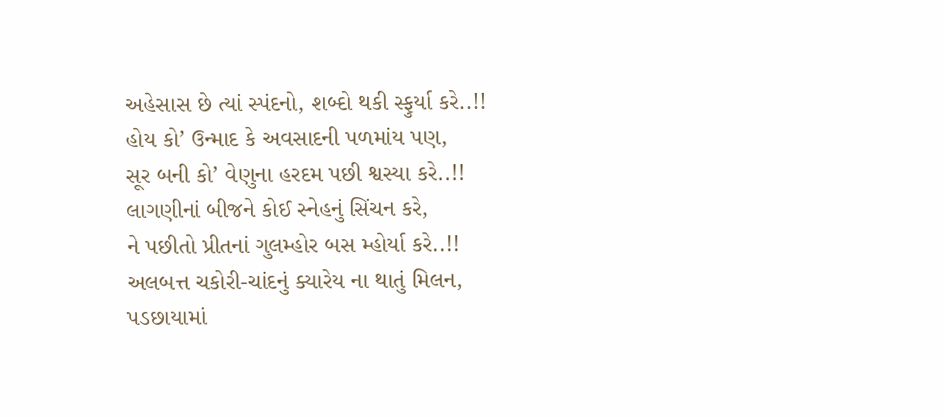અહેસાસ છે ત્યાં સ્પંદનો, શબ્દો થકી સ્ફુર્યા કરે..!!
હોય કો’ ઉન્માદ કે અવસાદની પળમાંય પણ,
સૂર બની કો’ વેણુના હરદમ પછી શ્વસ્યા કરે..!!
લાગણીનાં બીજને કોઈ સ્નેહનું સિંચન કરે,
ને પછીતો પ્રીતનાં ગુલમ્હોર બસ મ્હોર્યા કરે..!!
અલબત્ત ચકોરી-ચાંદનું ક્યારેય ના થાતું મિલન,
પડછાયામાં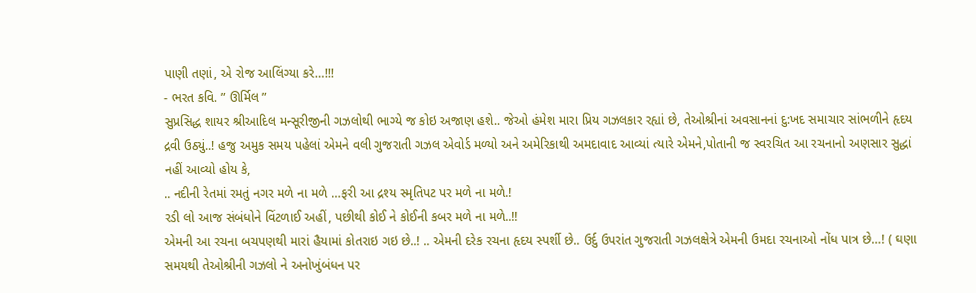પાણી તણાં, એ રોજ આલિંગ્યા કરે…!!!
- ભરત કવિ. ” ઊર્મિલ ”
સુપ્રસિદ્ધ શાયર શ્રીઆદિલ મન્સૂરીજીની ગઝલોથી ભાગ્યે જ કોઇ અજાણ હશે.. જેઓ હંમેશ મારા પ્રિય ગઝલકાર રહ્યાં છે, તેઓશ્રીનાં અવસાનનાં દુ:ખદ સમાચાર સાંભળીને હૃદય દ્રવી ઉઠ્યું..! હજુ અમુક સમય પહેલાં એમને વલી ગુજરાતી ગઝલ એવોર્ડ મળ્યો અને અમેરિકાથી અમદાવાદ આવ્યાં ત્યારે એમને,પોતાની જ સ્વરચિત આ રચનાનો અણસાર સુદ્ધાં નહીં આવ્યો હોય કે,
.. નદીની રેતમાં રમતું નગર મળે ના મળે …ફરી આ દ્રશ્ય સ્મૃતિપટ પર મળે ના મળે.!
રડી લો આજ સંબંધોને વિંટળાઈ અહીં, પછીથી કોઈ ને કોઈની કબર મળે ના મળે..!!
એમની આ રચના બચપણથી મારાં હૈયામાં કોતરાઇ ગઇ છે..! .. એમની દરેક રચના હૃદય સ્પર્શી છે.. ઉર્દુ ઉપરાંત ગુજરાતી ગઝલક્ષેત્રે એમની ઉમદા રચનાઓ નોંધ પાત્ર છે…! ( ઘણા સમયથી તેઓશ્રીની ગઝલો ને અનોખુંબંધન પર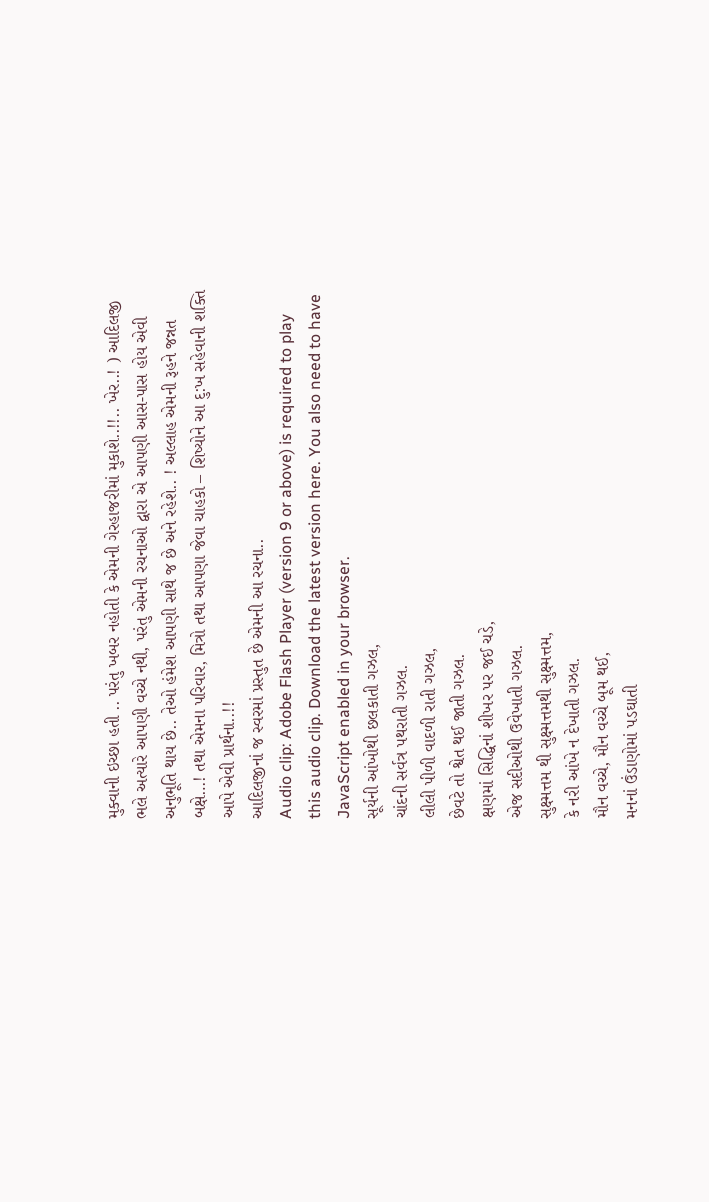મુક્વાની ઇચ્છા હતી .. પરંતુ ખબર નહોતી કે એમની ગેરહાજરીમાં મુકાશે..!!.. ખેર..! ) આદિલજી ભલે અત્યારે આપણી વચ્ચે નથી, પરંતુ એમની રચનાઓ દ્વારા એ આપણી આસ-પાસ હોય એવી અનુભૂતિ થાય છે.. તેઓ હંમેશ આપણી સાથે જ છે અને રહેશે.. ! અલ્લાહ એમની રૂહને જન્નત બક્ષે…! તથા એમના પરિવાર, મિત્રો તથા આપણા જેવા ચાહકો – શિષ્યોને આ દુ:ખ સહેવાની શક્તિ આપે એવી પ્રાર્થના..!!
આદિલજીનાં જ સ્વરમાં પ્રસ્તુત છે એમની આ રચના..
Audio clip: Adobe Flash Player (version 9 or above) is required to play this audio clip. Download the latest version here. You also need to have JavaScript enabled in your browser.
સૂર્યની આંખોથી છલકાતી ગઝલ,
ચાંદની સર્વત્ર પથરાતી ગઝલ.
લીલી પીળી વાદળી રાતી ગઝલ,
છેવટે તો શ્વેત થઈ જાતી ગઝલ.
ક્ષણમાં સિદ્ધિનાં શીખર પર જઈ ચડે,
એજ સદીઓથી ઉવેખાતી ગઝલ.
સુક્ષ્મત્તમ થી સુક્ષ્મત્તમથી સુક્ષ્મત્તમ,
કે નરી આંખે ન દેખાતી ગઝલ.
મૌન વચ્ચે, મૌન વચ્ચે બૂમ થઈ,
મનનાં ઉંડાણોમાં પડઘાતી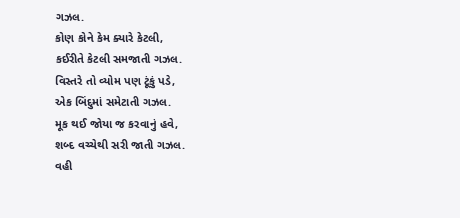ગઝલ.
કોણ કોને કેમ ક્યારે કેટલી,
કઈરીતે કેટલી સમજાતી ગઝલ.
વિસ્તરે તો વ્યોમ પણ ટૂંકું પડે,
એક બિંદુમાં સમેટાતી ગઝલ.
મૂક થઈ જોયા જ કરવાનું હવે,
શબ્દ વચ્ચેથી સરી જાતી ગઝલ.
વહી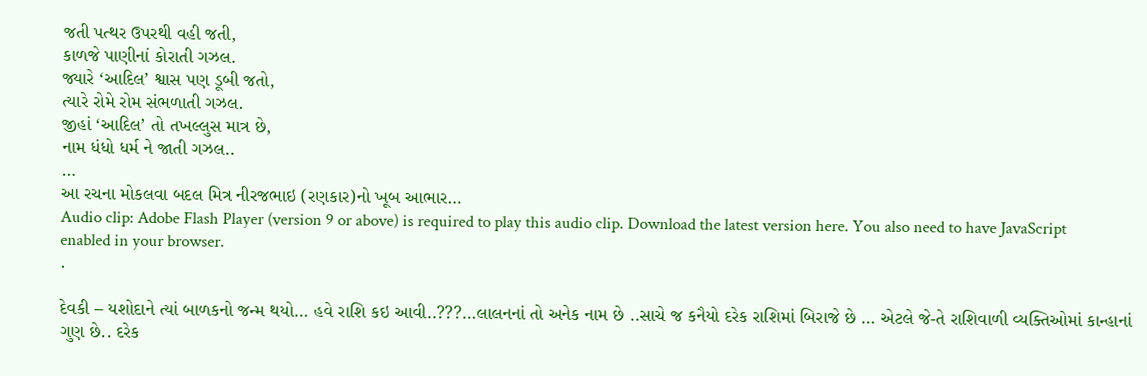જતી પત્થર ઉપરથી વહી જતી,
કાળજે પાણીનાં કોરાતી ગઝલ.
જ્યારે ‘આદિલ’ શ્વાસ પણ ડૂબી જતો,
ત્યારે રોમે રોમ સંભળાતી ગઝલ.
જીહાં ‘આદિલ’ તો તખલ્લુસ માત્ર છે,
નામ ધંધો ધર્મ ને જાતી ગઝલ..
…
આ રચના મોકલવા બદલ મિત્ર નીરજભાઇ (રણકાર)નો ખૂબ આભાર…
Audio clip: Adobe Flash Player (version 9 or above) is required to play this audio clip. Download the latest version here. You also need to have JavaScript enabled in your browser.
.

દેવકી – યશોદાને ત્યાં બાળકનો જન્મ થયો… હવે રાશિ કઇ આવી..???…લાલનનાં તો અનેક નામ છે ..સાચે જ કનૈયો દરેક રાશિમાં બિરાજે છે … એટલે જે-તે રાશિવાળી વ્યક્તિઓમાં કાન્હાનાં ગુણ છે.. દરેક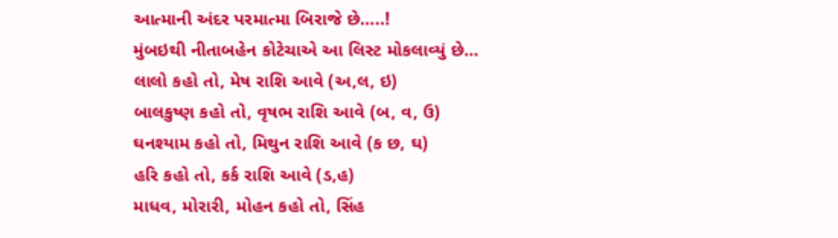આત્માની અંદર પરમાત્મા બિરાજે છે…..!
મુંબઇથી નીતાબહેન કોટેચાએ આ લિસ્ટ મોકલાવ્યું છે…
લાલો કહો તો, મેષ રાશિ આવે (અ,લ, ઇ)
બાલકુષ્ણ કહો તો, વૃષભ રાશિ આવે (બ, વ, ઉ)
ઘનશ્યામ કહો તો, મિથુન રાશિ આવે (ક છ, ઘ)
હરિ કહો તો, કર્ક રાશિ આવે (ડ,હ)
માધવ, મોરારી, મોહન કહો તો, સિંહ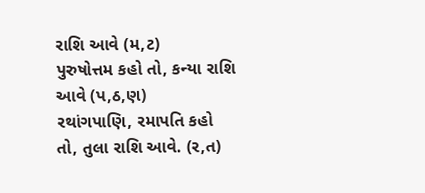રાશિ આવે (મ,ટ)
પુરુષોત્તમ કહો તો, કન્યા રાશિ આવે (પ,ઠ,ણ)
રથાંગપાણિ, રમાપતિ કહો તો, તુલા રાશિ આવે. (ર,ત)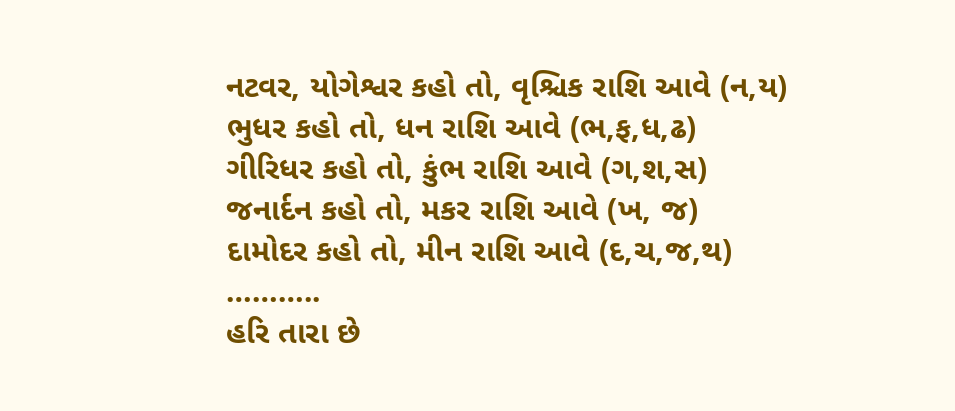નટવર, યોગેશ્વર કહો તો, વૃશ્ચિક રાશિ આવે (ન,ય)
ભુધર કહો તો, ધન રાશિ આવે (ભ,ફ,ધ,ઢ)
ગીરિધર કહો તો, કુંભ રાશિ આવે (ગ,શ,સ)
જનાર્દન કહો તો, મકર રાશિ આવે (ખ, જ)
દામોદર કહો તો, મીન રાશિ આવે (દ,ચ,જ,થ)
………..
હરિ તારા છે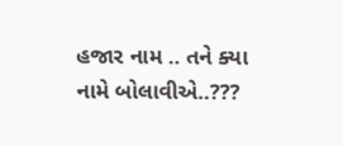હજાર નામ .. તને ક્યા નામે બોલાવીએ..???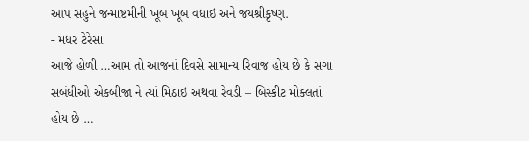આપ સહુને જન્માષ્ટમીની ખૂબ ખૂબ વધાઇ અને જયશ્રીકૃષ્ણ.
- મધર ટેરેસા
આજે હોળી …આમ તો આજનાં દિવસે સામાન્ય રિવાજ હોય છે કે સગા સબંધીઓ એકબીજા ને ત્યાં મિઠાઇ અથવા રેવડી – બિસ્કીટ મોક્લતાં હોય છે …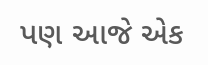પણ આજે એક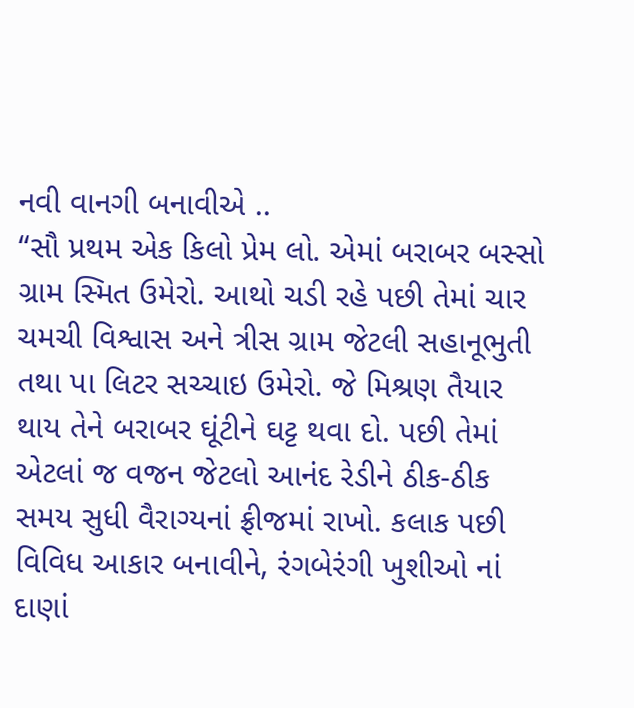નવી વાનગી બનાવીએ ..
“સૌ પ્રથમ એક કિલો પ્રેમ લો. એમાં બરાબર બસ્સો ગ્રામ સ્મિત ઉમેરો. આથો ચડી રહે પછી તેમાં ચાર ચમચી વિશ્વાસ અને ત્રીસ ગ્રામ જેટલી સહાનૂભુતી તથા પા લિટર સચ્ચાઇ ઉમેરો. જે મિશ્રણ તૈયાર થાય તેને બરાબર ઘૂંટીને ઘટ્ટ થવા દો. પછી તેમાં એટલાં જ વજન જેટલો આનંદ રેડીને ઠીક-ઠીક સમય સુધી વૈરાગ્યનાં ફ્રીજમાં રાખો. કલાક પછી વિવિધ આકાર બનાવીને, રંગબેરંગી ખુશીઓ નાં દાણાં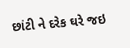છાંટી ને દરેક ઘરે જઇ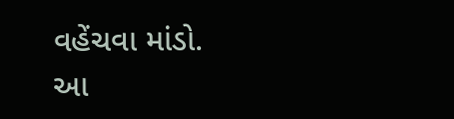વહેંચવા માંડો.
આ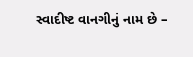સ્વાદીષ્ટ વાનગીનું નામ છે –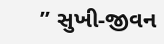” સુખી-જીવન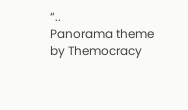“..
Panorama theme by Themocracy